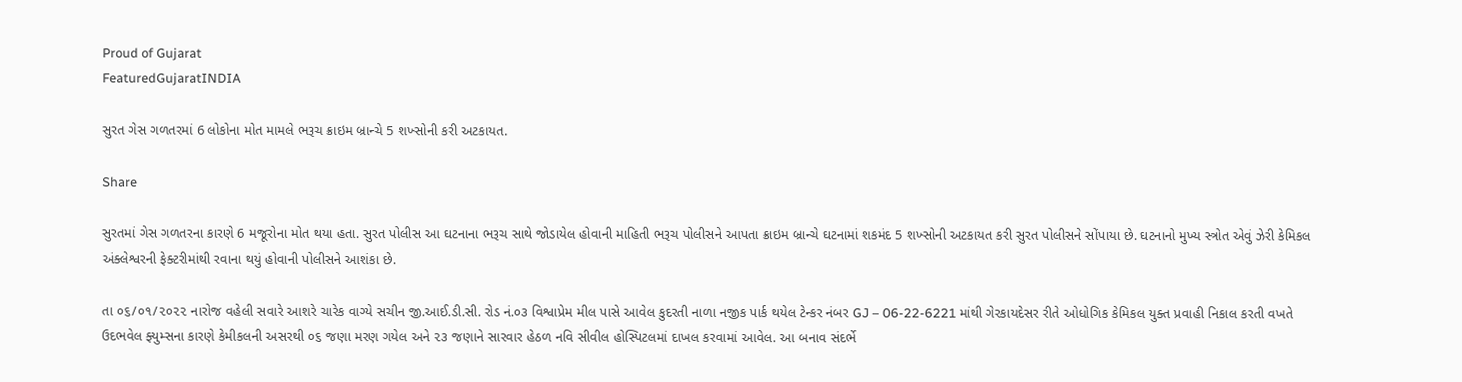Proud of Gujarat
FeaturedGujaratINDIA

સુરત ગેસ ગળતરમાં 6 લોકોના મોત મામલે ભરૂચ ક્રાઇમ બ્રાન્ચે 5 શખ્સોની કરી અટકાયત.

Share

સુરતમાં ગેસ ગળતરના કારણે 6 મજૂરોના મોત થયા હતા. સુરત પોલીસ આ ઘટનાના ભરૂચ સાથે જોડાયેલ હોવાની માહિતી ભરૂચ પોલીસને આપતા ક્રાઇમ બ્રાન્ચે ઘટનામાં શકમંદ 5 શખ્સોની અટકાયત કરી સુરત પોલીસને સોંપાયા છે. ઘટનાનો મુખ્ય સ્ત્રોત એવું ઝેરી કેમિકલ અંક્લેશ્વરની ફેક્ટરીમાંથી રવાના થયું હોવાની પોલીસને આશંકા છે.

તા ૦૬/૦૧/૨૦૨૨ નારોજ વહેલી સવારે આશરે ચારેક વાગ્યે સચીન જી.આઈ.ડી.સી. રોડ નં.૦૩ વિશ્વાપ્રેમ મીલ પાસે આવેલ કુદરતી નાળા નજીક પાર્ક થયેલ ટેન્કર નંબર GJ – 06-22-6221 માંથી ગેરકાયદેસર રીતે ઓધોગિક કેમિકલ યુક્ત પ્રવાહી નિકાલ કરતી વખતે ઉદભવેલ ફ્યુમ્સના કારણે કેમીકલની અસરથી ૦૬ જણા મરણ ગયેલ અને ૨૩ જણાને સારવાર હેઠળ નવિ સીવીલ હોસ્પિટલમાં દાખલ કરવામાં આવેલ. આ બનાવ સંદર્ભે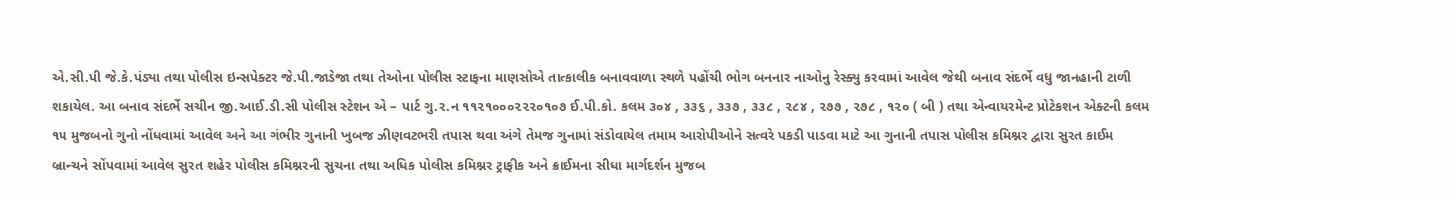એ.સી.પી જે.કે.પંડ્યા તથા પોલીસ ઇન્સપેક્ટર જે.પી.જાડેજા તથા તેઓના પોલીસ સ્ટાફના માણસોએ તાત્કાલીક બનાવવાળા સ્થળે પહોંચી ભોગ બનનાર નાઓનુ રેસ્ક્યુ કરવામાં આવેલ જેથી બનાવ સંદર્ભે વધુ જાનહાની ટાળી શકાયેલ. આ બનાવ સંદર્ભે સચીન જી.આઈ.ડી.સી પોલીસ સ્ટેશન એ – પાર્ટ ગુ.ર.ન ૧૧૨૧૦૦૦૨૨૨૦૧૦૭ ઈ.પી.કો. કલમ ૩૦૪ , ૩૩૬ , ૩૩૭ , ૩૩૮ , ૨૮૪ , ૨૭૭ , ૨૭૮ , ૧૨૦ ( બી ) તથા એન્વાયરમેન્ટ પ્રોટેકશન એક્ટની કલમ ૧૫ મુજબનો ગુનો નોંધવામાં આવેલ અને આ ગંભીર ગુનાની ખુબજ ઝીણવટભરી તપાસ થવા અંગે તેમજ ગુનામાં સંડોવાયેલ તમામ આરોપીઓને સત્વરે પકડી પાડવા માટે આ ગુનાની તપાસ પોલીસ કમિશ્નર દ્વારા સુરત કાઈમ બ્રાન્ચને સોંપવામાં આવેલ સુરત શહેર પોલીસ કમિશ્નરની સુચના તથા અધિક પોલીસ કમિશ્નર ટ્રાફીક અને ક્રાઈમના સીધા માર્ગદર્શન મુજબ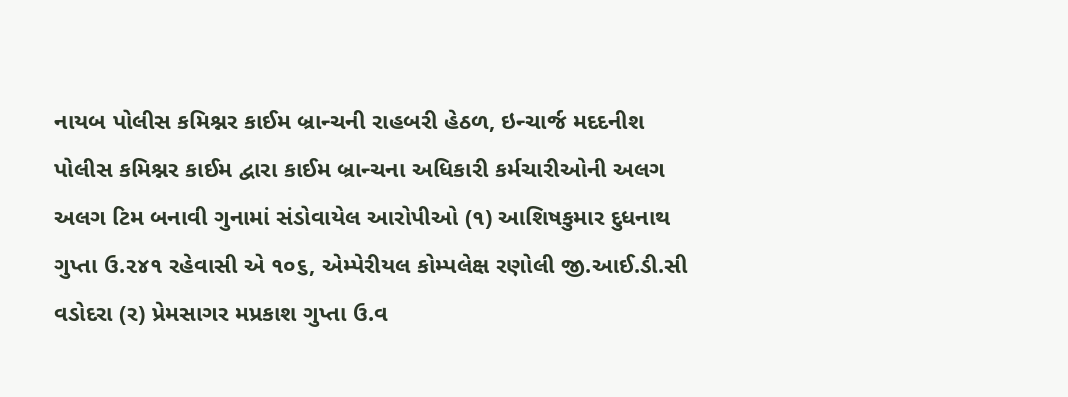નાયબ પોલીસ કમિશ્નર કાઈમ બ્રાન્ચની રાહબરી હેઠળ, ઇન્ચાર્જ મદદનીશ પોલીસ કમિશ્નર કાઈમ દ્વારા કાઈમ બ્રાન્ચના અધિકારી કર્મચારીઓની અલગ અલગ ટિમ બનાવી ગુનામાં સંડોવાયેલ આરોપીઓ (૧) આશિષકુમાર દુધનાથ ગુપ્તા ઉ.૨૪૧ રહેવાસી એ ૧૦૬, એમ્પેરીયલ કોમ્પલેક્ષ રણોલી જી.આઈ.ડી.સી વડોદરા (ર) પ્રેમસાગર મપ્રકાશ ગુપ્તા ઉ.વ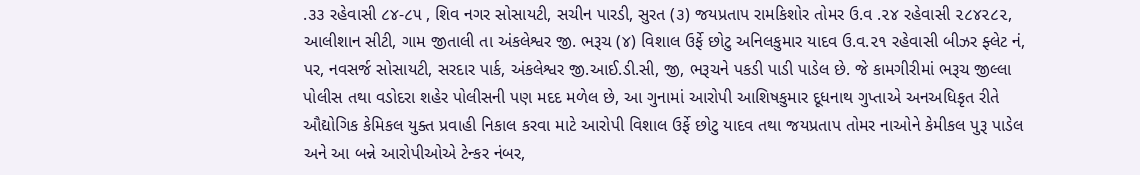.૩૩ રહેવાસી ૮૪-૮૫ , શિવ નગર સોસાયટી, સચીન પારડી, સુરત (૩) જયપ્રતાપ રામકિશોર તોમર ઉ.વ .૨૪ રહેવાસી ૨૮૪૨૮૨, આલીશાન સીટી, ગામ જીતાલી તા અંકલેશ્વર જી. ભરૂચ (૪) વિશાલ ઉર્ફે છોટુ અનિલકુમાર યાદવ ઉ.વ.૨૧ રહેવાસી બીઝર ફ્લેટ નં, પર, નવસર્જ સોસાયટી, સરદાર પાર્ક, અંકલેશ્વર જી.આઈ.ડી.સી, જી, ભરૂચને પકડી પાડી પાડેલ છે. જે કામગીરીમાં ભરૂચ જીલ્લા પોલીસ તથા વડોદરા શહેર પોલીસની પણ મદદ મળેલ છે, આ ગુનામાં આરોપી આશિષકુમાર દૂધનાથ ગુપ્તાએ અનઅધિકૃત રીતે ઔદ્યોગિક કેમિકલ યુક્ત પ્રવાહી નિકાલ કરવા માટે આરોપી વિશાલ ઉર્ફે છોટુ યાદવ તથા જયપ્રતાપ તોમર નાઓને કેમીકલ પુરૂ પાડેલ અને આ બન્ને આરોપીઓએ ટેન્કર નંબર,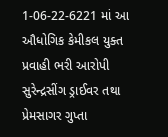1-06-22-6221 માં આ ઔધોગિક કેમીકલ યુક્ત પ્રવાહી ભરી આરોપી સુરેન્દ્રસીંગ ડ્રાઈવર તથા પ્રેમસાગર ગુપ્તા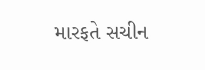મારફતે સચીન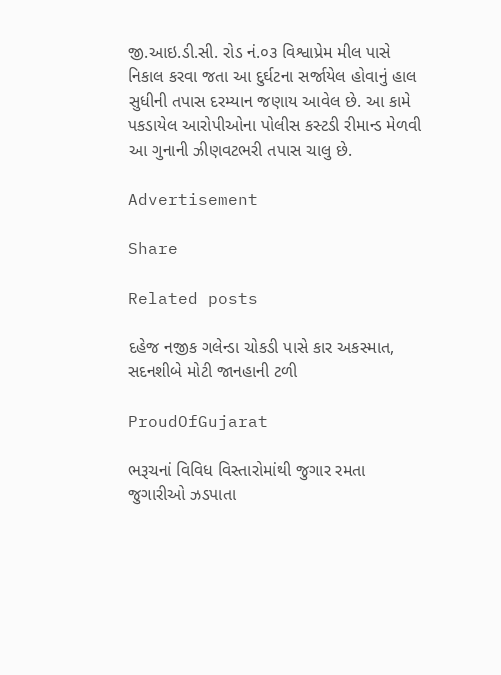જી.આઇ.ડી.સી. રોડ નં.૦૩ વિશ્વાપ્રેમ મીલ પાસે નિકાલ કરવા જતા આ દુર્ઘટના સર્જાયેલ હોવાનું હાલ સુધીની તપાસ દરમ્યાન જણાય આવેલ છે. આ કામે પકડાયેલ આરોપીઓના પોલીસ કસ્ટડી રીમાન્ડ મેળવી આ ગુનાની ઝીણવટભરી તપાસ ચાલુ છે.

Advertisement

Share

Related posts

દહેજ નજીક ગલેન્ડા ચોકડી પાસે કાર અકસ્માત, સદનશીબે મોટી જાનહાની ટળી

ProudOfGujarat

ભરૂચનાં વિવિધ વિસ્તારોમાંથી જુગાર રમતા જુગારીઓ ઝડપાતા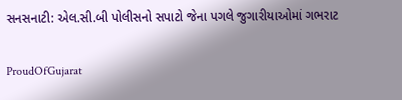સનસનાટી: એલ.સી.બી પોલીસનો સપાટો જેના પગલે જુગારીયાઓમાં ગભરાટ

ProudOfGujarat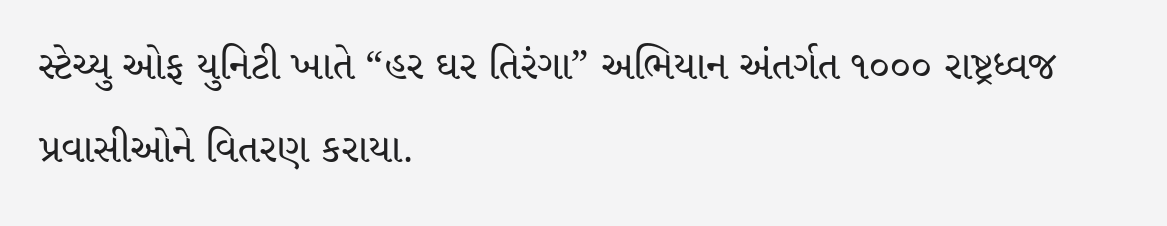સ્ટેચ્યુ ઓફ યુનિટી ખાતે “હર ઘર તિરંગા” અભિયાન અંતર્ગત ૧૦૦૦ રાષ્ટ્રધ્વજ પ્રવાસીઓને વિતરણ કરાયા.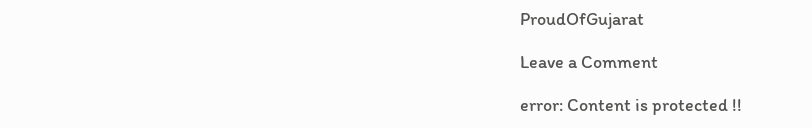ProudOfGujarat

Leave a Comment

error: Content is protected !!